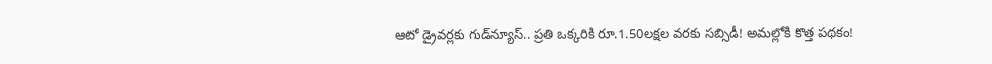ఆటో డ్రైవర్లకు గుడ్‌న్యూస్.. ప్రతి ఒక్కరికి రూ.1.50లక్షల వరకు సబ్సిడీ! అమల్లోకి కొత్త పథకం!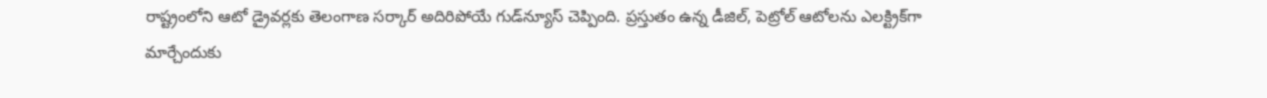రాష్ట్రంలోని ఆటో డ్రైవర్లకు తెలంగాణ సర్కార్ అదిరిపోయే గుడ్‌న్యూస్ చెప్పింది. ప్రస్తుతం ఉన్న డీజిల్, పెట్రోల్ ఆటోలను ఎలక్ట్రిక్‌గా మార్చేందుకు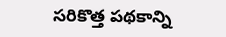సరికొత్త పథకాన్ని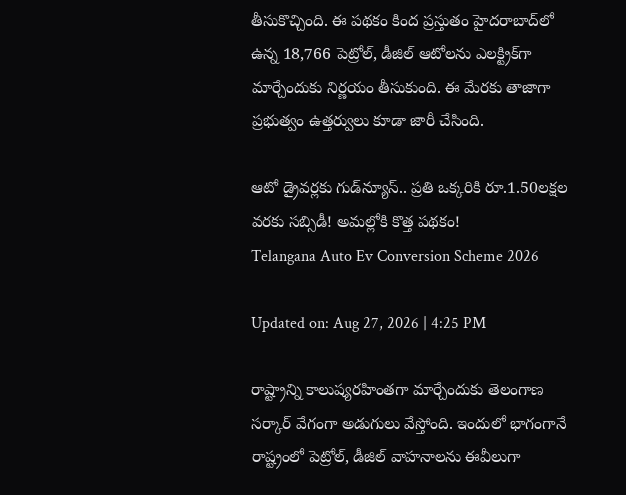తీసుకొచ్చింది. ఈ పథకం కింద ప్రస్తుతం హైదరాబాద్‌లో ఉన్న 18,766 పెట్రోల్, డీజిల్ ఆటోలను ఎలక్ట్రిక్‌గా మార్చేందుకు నిర్ణయం తీసుకుంది. ఈ మేరకు తాజాగా ప్రభుత్వం ఉత్తర్వులు కూడా జారీ చేసింది.

ఆటో డ్రైవర్లకు గుడ్‌న్యూస్.. ప్రతి ఒక్కరికి రూ.1.50లక్షల వరకు సబ్సిడీ! అమల్లోకి కొత్త పథకం!
Telangana Auto Ev Conversion Scheme 2026

Updated on: Aug 27, 2026 | 4:25 PM

రాష్ట్రాన్ని కాలుష్యరహింతగా మార్చేందుకు తెలంగాణ సర్కార్ వేగంగా అడుగులు వేస్తోంది. ఇందులో భాగంగానే రాష్ట్రంలో పెట్రోల్, డీజిల్ వాహనాలను ఈవీలుగా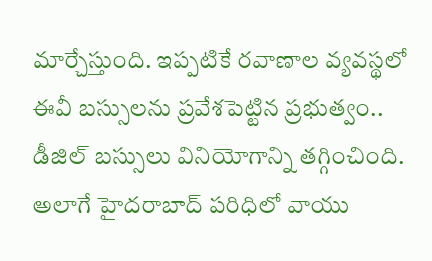మార్చేస్తుంది. ఇప్పటికే రవాణాల వ్యవస్థలో ఈవీ బస్సులను ప్రవేశపెట్టిన ప్రభుత్వం.. డీజిల్ బస్సులు వినియోగాన్ని తగ్గించింది. అలాగే హైదరాబాద్‌ పరిధిలో వాయు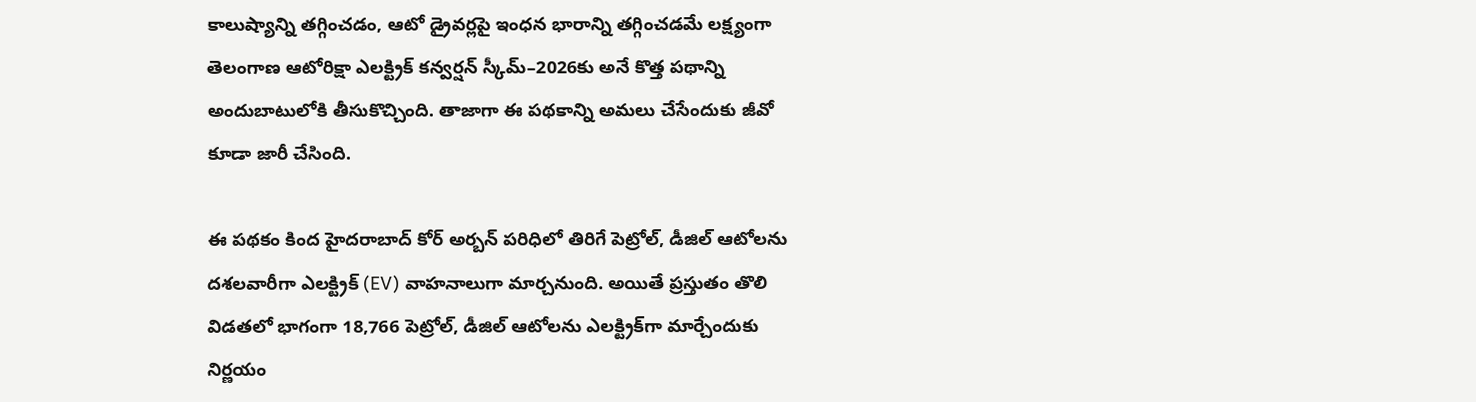కాలుష్యాన్ని తగ్గించడం, ఆటో డ్రైవర్లపై ఇంధన భారాన్ని తగ్గించడమే లక్ష్యంగా తెలంగాణ ఆటోరిక్షా ఎలక్ట్రిక్‌ కన్వర్షన్‌ స్కీమ్‌–2026కు అనే కొత్త పథాన్ని అందుబాటులోకి తీసుకొచ్చింది. తాజాగా ఈ పథకాన్ని అమలు చేసేందుకు జీవో కూడా జారీ చేసింది.

ఈ పథకం కింద హైదరాబాద్‌ కోర్ అర్బన్ పరిధిలో తిరిగే పెట్రోల్, డీజిల్ ఆటోలను దశలవారీగా ఎలక్ట్రిక్‌ (EV) వాహనాలుగా మార్చనుంది. అయితే ప్రస్తుతం తొలి విడతలో భాగంగా 18,766 పెట్రోల్, డీజిల్ ఆటోలను ఎలక్ట్రిక్‌గా మార్చేందుకు నిర్ణయం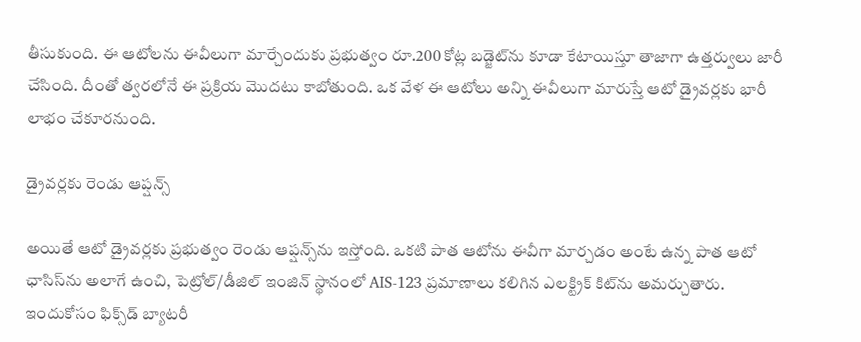తీసుకుంది. ఈ ఆటోలను ఈవీలుగా మార్చేందుకు ప్రభుత్వం రూ.200 కోట్ల బడ్జెట్‌ను కూడా కేటాయిస్తూ తాజాగా ఉత్తర్వులు జారీ చేసింది. దీంతో త్వరలోనే ఈ ప్రక్రియ మొదటు కాబోతుంది. ఒక వేళ ఈ ఆటోలు అన్ని ఈవీలుగా మారుస్తే ఆటో డ్రైవర్లకు భారీ లాభం చేకూరనుంది.

డ్రైవర్లకు రెండు ఆప్షన్స్

అయితే ఆటో డ్రైవర్లకు ప్రభుత్వం రెండు ఆప్షన్స్‌ను ఇస్తోంది. ఒకటి పాత ఆటోను ఈవీగా మార్చడం అంటే ఉన్న పాత ఆటో ఛాసిస్‌ను అలాగే ఉంచి, పెట్రోల్/డీజిల్ ఇంజిన్ స్థానంలో AIS-123 ప్రమాణాలు కలిగిన ఎలక్ట్రిక్ కిట్‌ను అమర్చుతారు. ఇందుకోసం ఫిక్స్‌డ్ బ్యాటరీ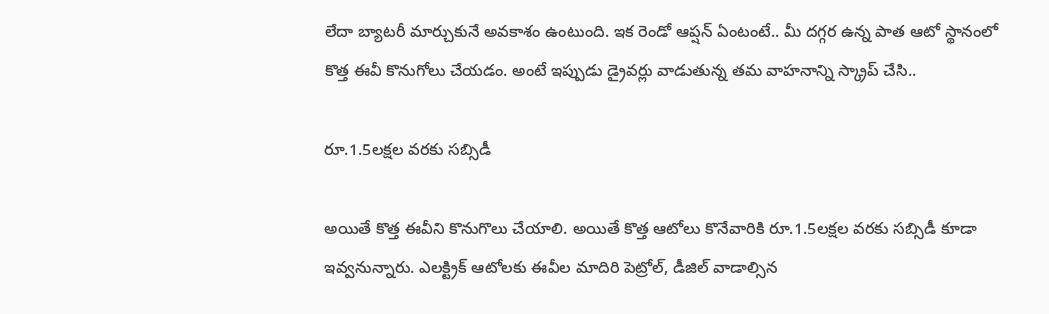లేదా బ్యాటరీ మార్చుకునే అవకాశం ఉంటుంది. ఇక రెండో ఆప్షన్ ఏంటంటే.. మీ దగ్గర ఉన్న పాత ఆటో స్థానంలో కొత్త ఈవీ కొనుగోలు చేయడం. అంటే ఇప్పుడు డ్రైవర్లు వాడుతున్న తమ వాహనాన్ని స్క్రాప్ చేసి..

రూ.1.5లక్షల వరకు సబ్సిడీ

అయితే కొత్త ఈవీని కొనుగొలు చేయాలి. అయితే కొత్త ఆటోలు కొనేవారికి రూ.1.5లక్షల వరకు సబ్సిడీ కూడా ఇవ్వనున్నారు. ఎలక్ట్రిక్ ఆటోలకు ఈవీల మాదిరి పెట్రోల్, డీజిల్ వాడాల్సిన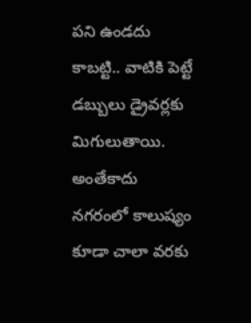పని ఉండదు కాబట్టి.. వాటికి పెట్టే డబ్బులు డ్రైవర్లకు మిగులుతాయి. అంతేకాదు నగరంలో కాలుష్యం కూడా చాలా వరకు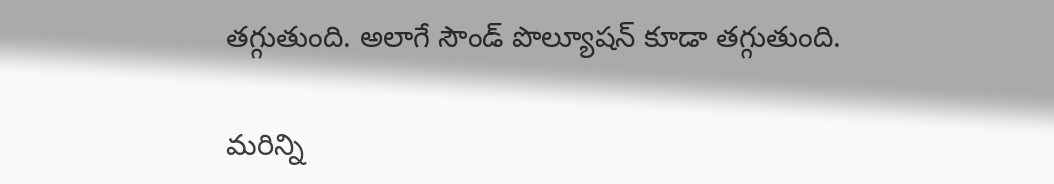తగ్గుతుంది. అలాగే సౌండ్ పొల్యూషన్ కూడా తగ్గుతుంది.

మరిన్ని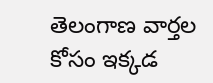తెలంగాణ వార్తల కోసం ఇక్కడ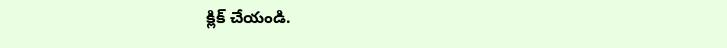క్లిక్ చేయండి.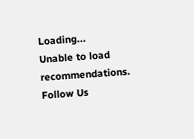Loading...
Unable to load recommendations.
Follow Us